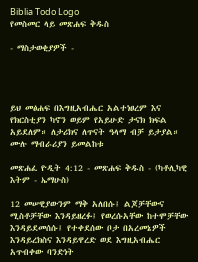Biblia Todo Logo
የመስመር ላይ መጽሐፍ ቅዱስ

- ማስታወቂያዎች -




ይህ መፅሐፍ በእግዚአብሔር አልተነፀረም እና የክርስቲያን ካኖን ወይም የአይሁድ ታናክ ክፍል አይደለም። ለታሪክና ለጥናት ዓላማ ብቻ ይታያል። ሙሉ ማብራሪያን ይመልከቱ

መጽሐፈ ዮዲት 4:12 - መጽሐፍ ቅዱስ - (ካቶሊካዊ እትም - ኤማሁስ)

12 መሠዊያውንም ማቅ አለበሱ፤ ልጆቻቸውና ሚስቶቻቸው እንዳይዘረፉ፤ የወረሱአቸው ከተሞቻቸው እንዳይደመሰሱ፤ የተቀደሰው ቦታ በአረመኔዎች እንዳይረክስና እንዳይዋረድ ወደ እግዚአብሔር አጥብቀው ባንድነት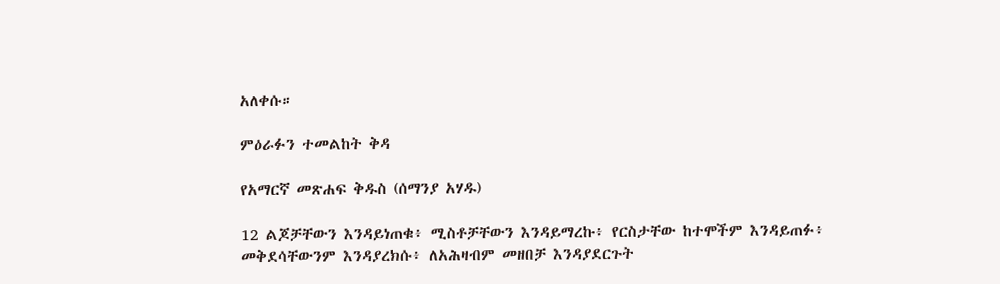አለቀሱ።

ምዕራፉን ተመልከት ቅዳ

የአማርኛ መጽሐፍ ቅዱስ (ሰማንያ አሃዱ)

12 ልጆቻቸውን እንዳይነጠቁ፥ ሚስቶቻቸውን እንዳይማረኩ፥ የርስታቸው ከተሞችም እንዳይጠፉ፥ መቅደሳቸውንም እንዳያረክሱ፥ ለአሕዛብም መዘበቻ እንዳያደርጉት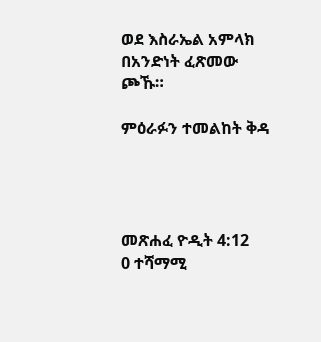ወደ እስራኤል አምላክ በአንድነት ፈጽመው ጮኹ።

ምዕራፉን ተመልከት ቅዳ




መጽሐፈ ዮዲት 4:12
0 ተሻማሚ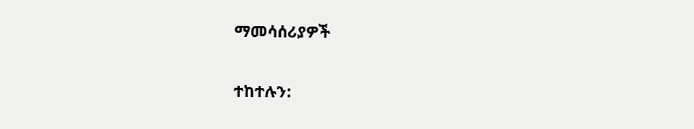ማመሳሰሪያዎች

ተከተሉን: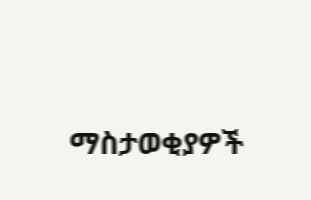ማስታወቂያዎች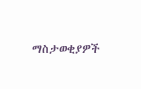ማስታወቂያዎች